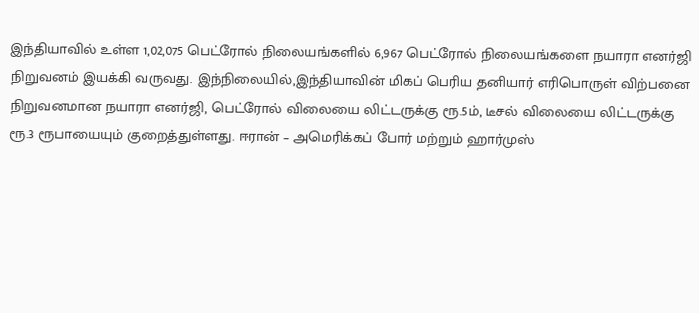இந்தியாவில் உள்ள 1,02,075 பெட்ரோல் நிலையங்களில் 6,967 பெட்ரோல் நிலையங்களை நயாரா எனர்ஜி நிறுவனம் இயக்கி வருவது. இந்நிலையில்,இந்தியாவின் மிகப் பெரிய தனியார் எரிபொருள் விற்பனை நிறுவனமான நயாரா எனர்ஜி, பெட்ரோல் விலையை லிட்டருக்கு ரூ.5ம், டீசல் விலையை லிட்டருக்கு ரூ.3 ரூபாயையும் குறைத்துள்ளது. ஈரான் – அமெரிக்கப் போர் மற்றும் ஹார்முஸ்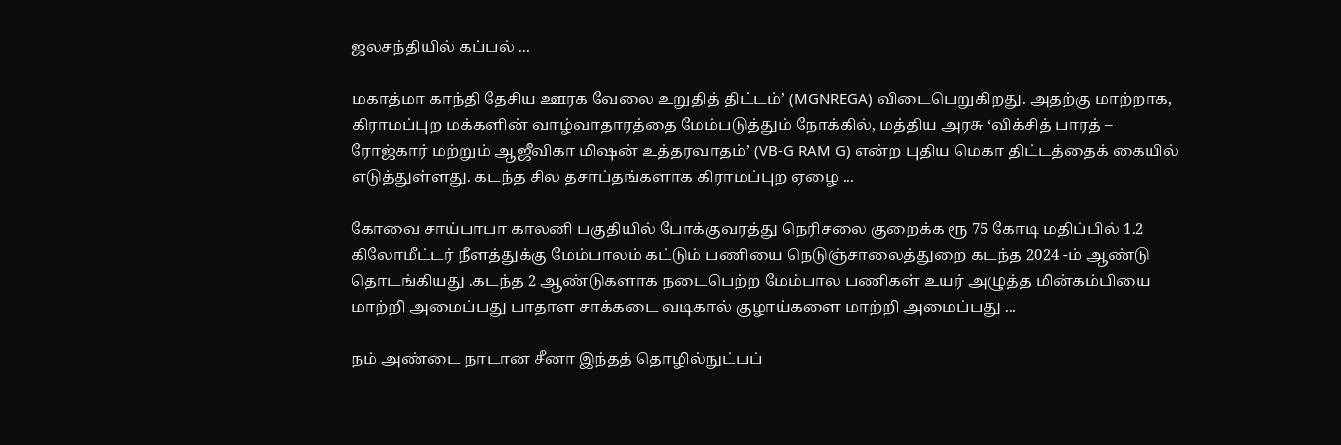ஜலசந்தியில் கப்பல் ...

மகாத்மா காந்தி தேசிய ஊரக வேலை உறுதித் திட்டம்’ (MGNREGA) விடைபெறுகிறது. அதற்கு மாற்றாக, கிராமப்புற மக்களின் வாழ்வாதாரத்தை மேம்படுத்தும் நோக்கில், மத்திய அரசு ‘விக்சித் பாரத் – ரோஜ்கார் மற்றும் ஆஜீவிகா மிஷன் உத்தரவாதம்’ (VB-G RAM G) என்ற புதிய மெகா திட்டத்தைக் கையில் எடுத்துள்ளது. கடந்த சில தசாப்தங்களாக கிராமப்புற ஏழை ...

கோவை சாய்பாபா காலனி பகுதியில் போக்குவரத்து நெரிசலை குறைக்க ரூ 75 கோடி மதிப்பில் 1.2 கிலோமீட்டர் நீளத்துக்கு மேம்பாலம் கட்டும் பணியை நெடுஞ்சாலைத்துறை கடந்த 2024 -ம் ஆண்டு தொடங்கியது .கடந்த 2 ஆண்டுகளாக நடைபெற்ற மேம்பால பணிகள் உயர் அழுத்த மின்கம்பியை மாற்றி அமைப்பது பாதாள சாக்கடை வடிகால் குழாய்களை மாற்றி அமைப்பது ...

நம் அண்டை நாடான சீனா இந்தத் தொழில்நுட்பப்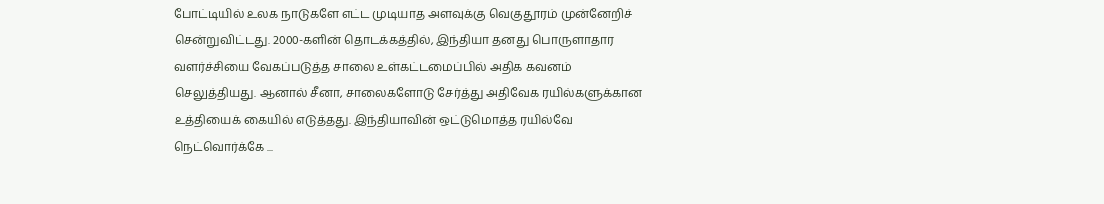போட்டியில் உலக நாடுகளே எட்ட முடியாத அளவுக்கு வெகுதூரம் முன்னேறிச் சென்றுவிட்டது. 2000-களின் தொடக்கத்தில், இந்தியா தனது பொருளாதார வளர்ச்சியை வேகப்படுத்த சாலை உள்கட்டமைப்பில் அதிக கவனம் செலுத்தியது. ஆனால் சீனா, சாலைகளோடு சேர்த்து அதிவேக ரயில்களுக்கான உத்தியைக் கையில் எடுத்தது. இந்தியாவின் ஒட்டுமொத்த ரயில்வே நெட்வொர்க்கே ...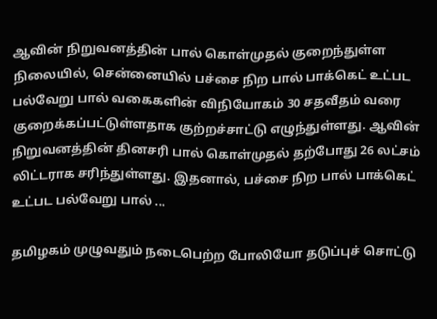ஆவின் நிறுவனத்தின் பால் கொள்முதல் குறைந்துள்ள நிலையில், சென்னையில் பச்சை நிற பால் பாக்கெட் உட்பட பல்வேறு பால் வகைகளின் விநியோகம் 30 சதவீதம் வரை குறைக்கப்பட்டுள்ளதாக குற்றச்சாட்டு எழுந்துள்ளது. ஆவின் நிறுவனத்தின் தினசரி பால் கொள்முதல் தற்போது 26 லட்சம் லிட்டராக சரிந்துள்ளது. இதனால், பச்சை நிற பால் பாக்கெட் உட்பட பல்வேறு பால் ...

தமிழகம் முழுவதும் நடைபெற்ற போலியோ தடுப்புச் சொட்டு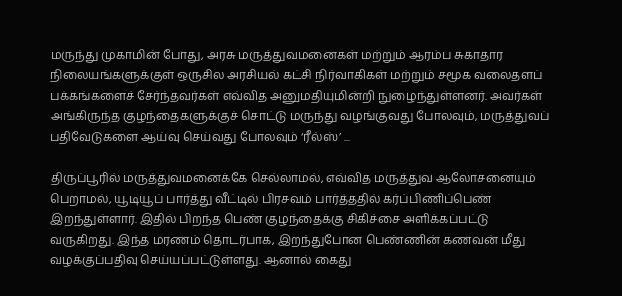மருந்து முகாமின் போது, அரசு மருத்துவமனைகள் மற்றும் ஆரம்ப சுகாதார நிலையங்களுக்குள் ஒருசில அரசியல் கட்சி நிர்வாகிகள் மற்றும் சமூக வலைதளப் பக்கங்களைச் சேர்ந்தவர்கள் எவ்வித அனுமதியுமின்றி நுழைந்துள்ளனர். அவர்கள் அங்கிருந்த குழந்தைகளுக்குச் சொட்டு மருந்து வழங்குவது போலவும், மருத்துவப் பதிவேடுகளை ஆய்வு செய்வது போலவும் ‘ரீல்ஸ்’ ...

திருப்பூரில் மருத்துவமனைக்கே செல்லாமல், எவ்வித மருத்துவ ஆலோசனையும் பெறாமல், யூடியூப் பார்த்து வீட்டில் பிரசவம் பார்த்ததில் கர்ப்பிணிப்பெண் இறந்துள்ளார். இதில் பிறந்த பெண் குழந்தைக்கு சிகிச்சை அளிக்கப்பட்டு வருகிறது. இந்த மரணம் தொடர்பாக, இறந்துபோன பெண்ணின் கணவன் மீது வழக்குப்பதிவு செய்யப்பட்டுள்ளது. ஆனால் கைது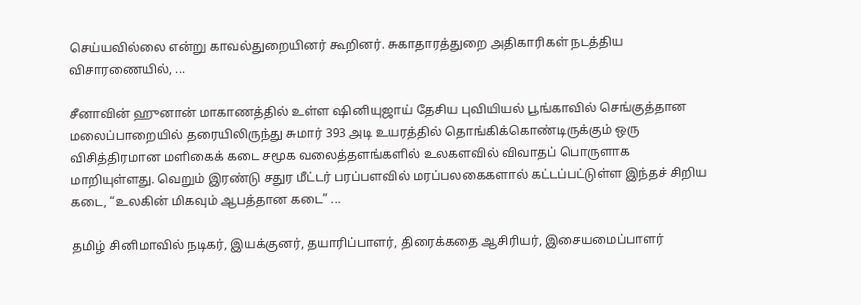செய்யவில்லை என்று காவல்துறையினர் கூறினர். சுகாதாரத்துறை அதிகாரிகள் நடத்திய விசாரணையில், ...

சீனாவின் ஹுனான் மாகாணத்தில் உள்ள ஷினியுஜாய் தேசிய புவியியல் பூங்காவில் செங்குத்தான மலைப்பாறையில் தரையிலிருந்து சுமார் 393 அடி உயரத்தில் தொங்கிக்கொண்டிருக்கும் ஒரு விசித்திரமான மளிகைக் கடை சமூக வலைத்தளங்களில் உலகளவில் விவாதப் பொருளாக மாறியுள்ளது. வெறும் இரண்டு சதுர மீட்டர் பரப்பளவில் மரப்பலகைகளால் கட்டப்பட்டுள்ள இந்தச் சிறிய கடை, “உலகின் மிகவும் ஆபத்தான கடை” ...

தமிழ் சினிமாவில் நடிகர், இயக்குனர், தயாரிப்பாளர், திரைக்கதை ஆசிரியர், இசையமைப்பாளர்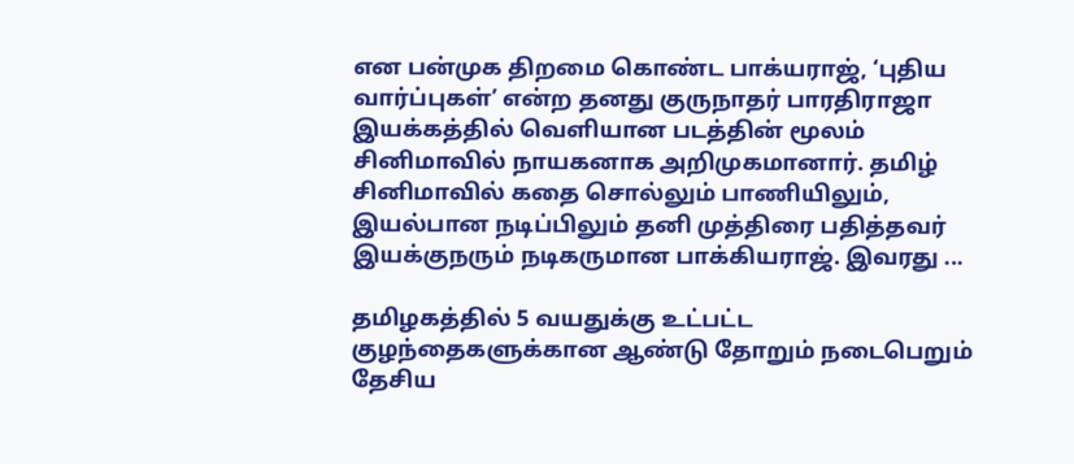என பன்முக திறமை கொண்ட பாக்யராஜ், ‘புதிய வார்ப்புகள்’ என்ற தனது குருநாதர் பாரதிராஜா இயக்கத்தில் வெளியான படத்தின் மூலம் சினிமாவில் நாயகனாக அறிமுகமானார். தமிழ் சினிமாவில் கதை சொல்லும் பாணியிலும், இயல்பான நடிப்பிலும் தனி முத்திரை பதித்தவர் இயக்குநரும் நடிகருமான பாக்கியராஜ். இவரது ...

தமிழகத்தில் 5 வயதுக்கு உட்பட்ட குழந்தைகளுக்கான ஆண்டு தோறும் நடைபெறும் தேசிய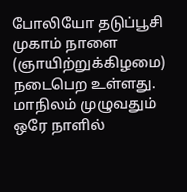போலியோ தடுப்பூசி முகாம் நாளை (ஞாயிற்றுக்கிழமை) நடைபெற உள்ளது. மாநிலம் முழுவதும் ஒரே நாளில்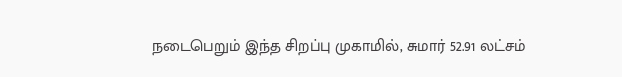நடைபெறும் இந்த சிறப்பு முகாமில், சுமார் 52.91 லட்சம்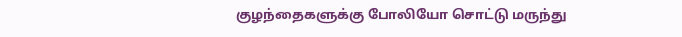குழந்தைகளுக்கு போலியோ சொட்டு மருந்து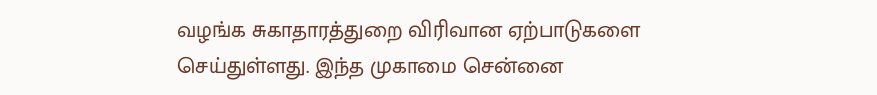வழங்க சுகாதாரத்துறை விரிவான ஏற்பாடுகளை செய்துள்ளது. இந்த முகாமை சென்னை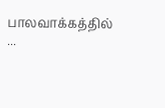பாலவாக்கத்தில் ...